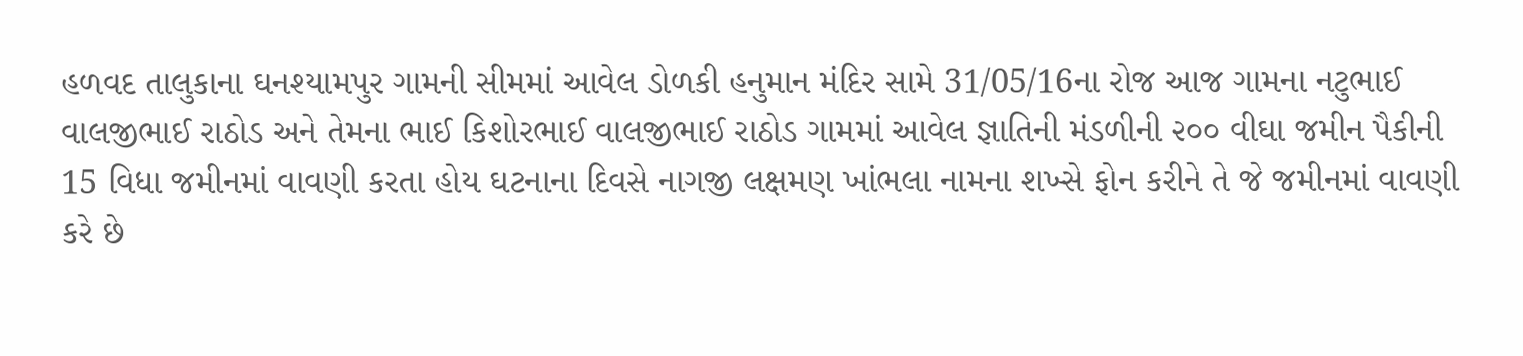હળવદ તાલુકાના ઘનશ્યામપુર ગામની સીમમાં આવેલ ડોળકી હનુમાન મંદિર સામે 31/05/16ના રોજ આજ ગામના નટુભાઈ વાલજીભાઈ રાઠોડ અને તેમના ભાઈ કિશોરભાઈ વાલજીભાઈ રાઠોડ ગામમાં આવેલ જ્ઞાતિની મંડળીની ૨૦૦ વીઘા જમીન પૈકીની 15 વિધા જમીનમાં વાવણી કરતા હોય ઘટનાના દિવસે નાગજી લક્ષમણ ખાંભલા નામના શખ્સે ફોન કરીને તે જે જમીનમાં વાવણી કરે છે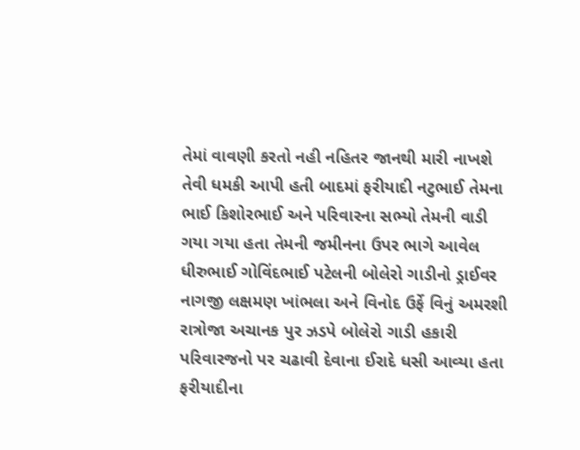તેમાં વાવણી કરતો નહી નહિતર જાનથી મારી નાખશે તેવી ધમકી આપી હતી બાદમાં ફરીયાદી નટુભાઈ તેમના ભાઈ કિશોરભાઈ અને પરિવારના સભ્યો તેમની વાડી ગયા ગયા હતા તેમની જમીનના ઉપર ભાગે આવેલ ધીરુભાઈ ગોવિંદભાઈ પટેલની બોલેરો ગાડીનો ડ્રાઈવર નાગજી લક્ષમણ ખાંભલા અને વિનોદ ઉર્ફે વિનું અમરશી રાત્રોજા અચાનક પુર ઝડપે બોલેરો ગાડી હકારી પરિવારજનો પર ચઢાવી દેવાના ઈરાદે ધસી આવ્યા હતા ફરીયાદીના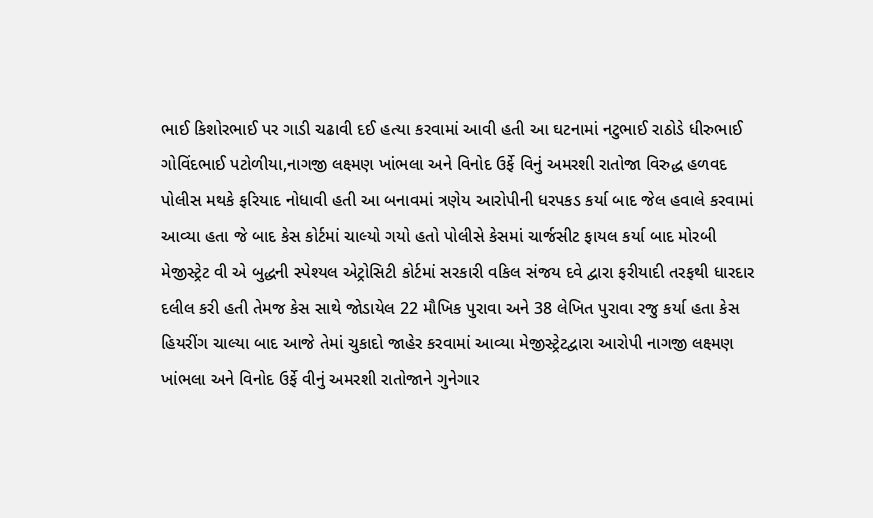ભાઈ કિશોરભાઈ પર ગાડી ચઢાવી દઈ હત્યા કરવામાં આવી હતી આ ઘટનામાં નટુભાઈ રાઠોડે ધીરુભાઈ ગોવિંદભાઈ પટોળીયા,નાગજી લક્ષ્મણ ખાંભલા અને વિનોદ ઉર્ફે વિનું અમરશી રાતોજા વિરુદ્ધ હળવદ પોલીસ મથકે ફરિયાદ નોધાવી હતી આ બનાવમાં ત્રણેય આરોપીની ધરપકડ કર્યા બાદ જેલ હવાલે કરવામાં આવ્યા હતા જે બાદ કેસ કોર્ટમાં ચાલ્યો ગયો હતો પોલીસે કેસમાં ચાર્જસીટ ફાયલ કર્યા બાદ મોરબી મેજીસ્ટ્રેટ વી એ બુદ્ધની સ્પેશ્યલ એટ્રોસિટી કોર્ટમાં સરકારી વકિલ સંજય દવે દ્વારા ફરીયાદી તરફથી ધારદાર દલીલ કરી હતી તેમજ કેસ સાથે જોડાયેલ 22 મૌખિક પુરાવા અને 38 લેખિત પુરાવા રજુ કર્યા હતા કેસ હિયરીંગ ચાલ્યા બાદ આજે તેમાં ચુકાદો જાહેર કરવામાં આવ્યા મેજીસ્ટ્રેટદ્વારા આરોપી નાગજી લક્ષ્મણ ખાંભલા અને વિનોદ ઉર્ફે વીનું અમરશી રાતોજાને ગુનેગાર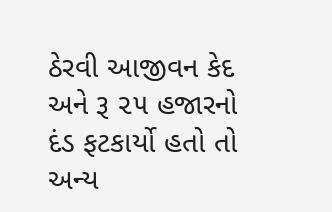ઠેરવી આજીવન કેદ અને રૂ ૨૫ હજારનો દંડ ફટકાર્યો હતો તો અન્ય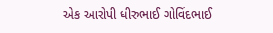એક આરોપી ધીરુભાઈ ગોવિંદભાઈ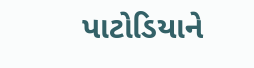પાટોડિયાને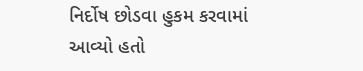નિર્દોષ છોડવા હુકમ કરવામાં આવ્યો હતો